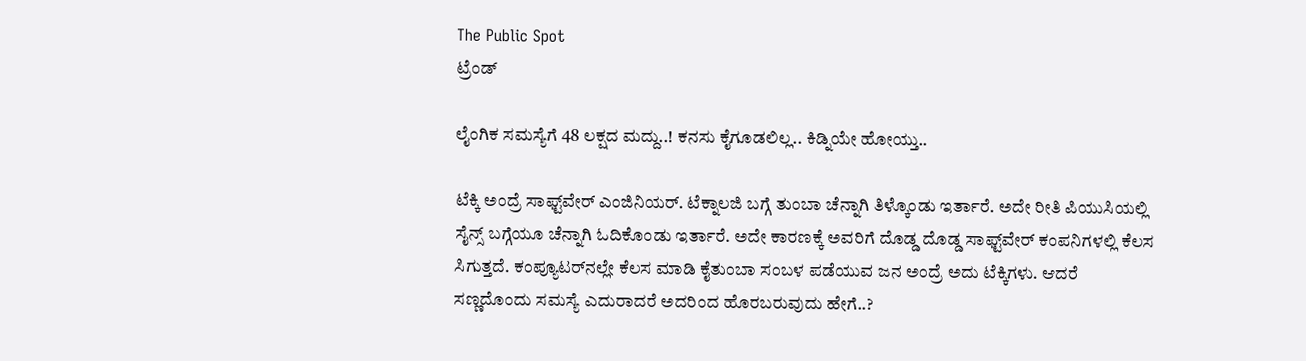The Public Spot
ಟ್ರೆಂಡ್

ಲೈಂಗಿಕ ಸಮಸ್ಯೆಗೆ 48 ಲಕ್ಷದ ಮದ್ದು..! ಕನಸು ಕೈಗೂಡಲಿಲ್ಲ.. ಕಿಡ್ನಿಯೇ ಹೋಯ್ತು..

ಟೆಕ್ಕಿ ಅಂದ್ರೆ ಸಾಫ್ಟ್‌ವೇರ್‌ ಎಂಜಿನಿಯರ್‌. ಟೆಕ್ನಾಲಜಿ ಬಗ್ಗೆ ತುಂಬಾ ಚೆನ್ನಾಗಿ ತಿಳ್ಕೊಂಡು ಇರ್ತಾರೆ. ಅದೇ ರೀತಿ ಪಿಯುಸಿಯಲ್ಲಿ ಸೈನ್ಸ್‌ ಬಗ್ಗೆಯೂ ಚೆನ್ನಾಗಿ ಓದಿಕೊಂಡು ಇರ್ತಾರೆ. ಅದೇ ಕಾರಣಕ್ಕೆ ಅವರಿಗೆ ದೊಡ್ಡ ದೊಡ್ಡ ಸಾಫ್ಟ್‌ವೇರ್‌ ಕಂಪನಿಗಳಲ್ಲಿ ಕೆಲಸ ಸಿಗುತ್ತದೆ. ಕಂಪ್ಯೂಟರ್‌ನಲ್ಲೇ ಕೆಲಸ ಮಾಡಿ ಕೈತುಂಬಾ ಸಂಬಳ ಪಡೆಯುವ ಜನ ಅಂದ್ರೆ ಅದು ಟೆಕ್ಕಿಗಳು. ಆದರೆ ಸಣ್ಣದೊಂದು ಸಮಸ್ಯೆ ಎದುರಾದರೆ ಅದರಿಂದ ಹೊರಬರುವುದು ಹೇಗೆ..?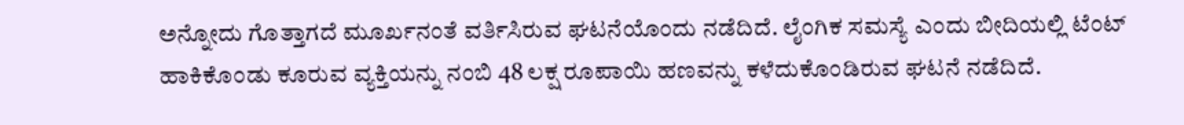ಅನ್ನೋದು ಗೊತ್ತಾಗದೆ ಮೂರ್ಖನಂತೆ ವರ್ತಿಸಿರುವ ಘಟನೆಯೊಂದು ನಡೆದಿದೆ. ಲೈಂಗಿಕ ಸಮಸ್ಯೆ ಎಂದು ಬೀದಿಯಲ್ಲಿ ಟೆಂಟ್‌ ಹಾಕಿಕೊಂಡು ಕೂರುವ ವ್ಯಕ್ತಿಯನ್ನು ನಂಬಿ 48 ಲಕ್ಷ ರೂಪಾಯಿ ಹಣವನ್ನು ಕಳೆದುಕೊಂಡಿರುವ ಘಟನೆ ನಡೆದಿದೆ.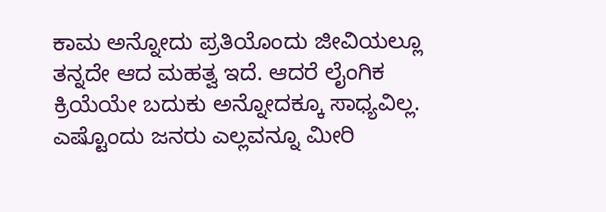ಕಾಮ ಅನ್ನೋದು ಪ್ರತಿಯೊಂದು ಜೀವಿಯಲ್ಲೂ ತನ್ನದೇ ಆದ ಮಹತ್ವ ಇದೆ. ಆದರೆ ಲೈಂಗಿಕ ಕ್ರಿಯೆಯೇ ಬದುಕು ಅನ್ನೋದಕ್ಕೂ ಸಾಧ್ಯವಿಲ್ಲ. ಎಷ್ಟೊಂದು ಜನರು ಎಲ್ಲವನ್ನೂ ಮೀರಿ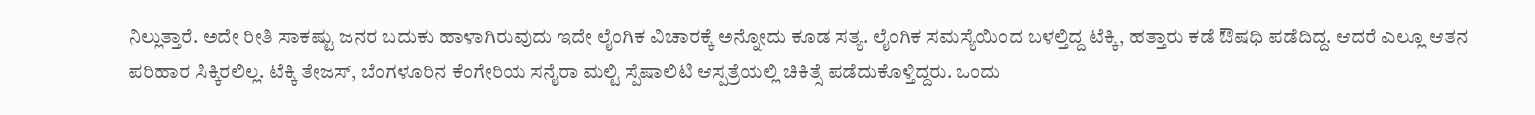ನಿಲ್ಲುತ್ತಾರೆ. ಅದೇ ರೀತಿ ಸಾಕಷ್ಟು ಜನರ ಬದುಕು ಹಾಳಾಗಿರುವುದು ಇದೇ ಲೈಂಗಿಕ ವಿಚಾರಕ್ಕೆ ಅನ್ನೋದು ಕೂಡ ಸತ್ಯ. ಲೈಂಗಿಕ ಸಮಸ್ಯೆಯಿಂದ ಬಳಲ್ತಿದ್ದ ಟೆಕ್ಕಿ, ಹತ್ತಾರು ಕಡೆ ಔಷಧಿ ಪಡೆದಿದ್ದ. ಆದರೆ ಎಲ್ಲೂ ಆತನ ಪರಿಹಾರ ಸಿಕ್ಕಿರಲಿಲ್ಲ. ಟೆಕ್ಕಿ ತೇಜಸ್‌, ಬೆಂಗಳೂರಿನ ಕೆಂಗೇರಿಯ ಸನೈರಾ ಮಲ್ಟಿ ಸ್ಪೆಷಾಲಿಟಿ ಆಸ್ಪತ್ರೆಯಲ್ಲಿ ಚಿಕಿತ್ಸೆ ಪಡೆದುಕೊಳ್ತಿದ್ದರು. ಒಂದು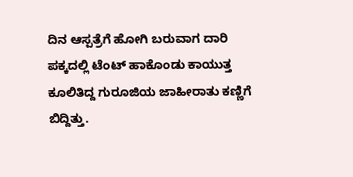ದಿನ ಆಸ್ಪತ್ರೆಗೆ ಹೋಗಿ ಬರುವಾಗ ದಾರಿ ಪಕ್ಕದಲ್ಲಿ ಟೆಂಟ್‌ ಹಾಕೊಂಡು ಕಾಯುತ್ತ ಕೂಲಿತಿದ್ದ ಗುರೂಜಿಯ ಜಾಹೀರಾತು ಕಣ್ಣಿಗೆ ಬಿದ್ದಿತ್ತು.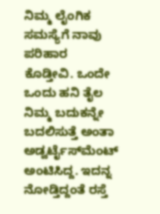ನಿಮ್ಮ ಲೈಂಗಿಕ ಸಮಸ್ಯೆಗೆ ನಾವು ಪರಿಹಾರ ಕೊಡ್ತೀವಿ. ಒಂದೇ ಒಂದು ಹನಿ ತೈಲ ನಿಮ್ಮ ಬದುಕನ್ನೇ ಬದಲಿಸುತ್ತೆ ಅಂತಾ ಅಡ್ವರ್ಟೈಸ್‌ಮೆಂಟ್‌ ಅಂಟಿಸಿದ್ದ. ಇದನ್ನ ನೋಡ್ತಿದ್ದಂತೆ ರಸ್ತೆ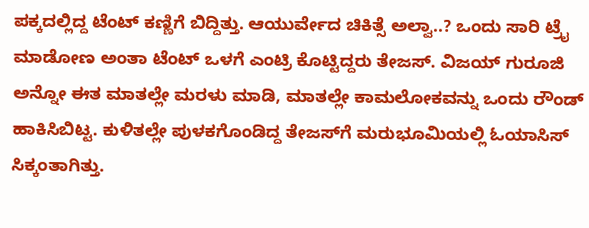ಪಕ್ಕದಲ್ಲಿದ್ದ ಟೆಂಟ್ ಕಣ್ಣಿಗೆ ಬಿದ್ದಿತ್ತು. ಆಯುರ್ವೇದ ಚಿಕಿತ್ಸೆ ಅಲ್ವಾ..? ಒಂದು ಸಾರಿ ಟ್ರೈ ಮಾಡೋಣ ಅಂತಾ ಟೆಂಟ್‌ ಒಳಗೆ ಎಂಟ್ರಿ ಕೊಟ್ಟಿದ್ದರು ತೇಜಸ್‌. ವಿಜಯ್‌ ಗುರೂಜಿ ಅನ್ನೋ ಈತ ಮಾತಲ್ಲೇ ಮರಳು ಮಾಡಿ, ಮಾತಲ್ಲೇ ಕಾಮಲೋಕವನ್ನು ಒಂದು ರೌಂಡ್‌ ಹಾಕಿಸಿಬಿಟ್ಟ. ಕುಳಿತಲ್ಲೇ ಪುಳಕಗೊಂಡಿದ್ದ ತೇಜಸ್‌ಗೆ ಮರುಭೂಮಿಯಲ್ಲಿ ಓಯಾಸಿಸ್‌ ಸಿಕ್ಕಂತಾಗಿತ್ತು.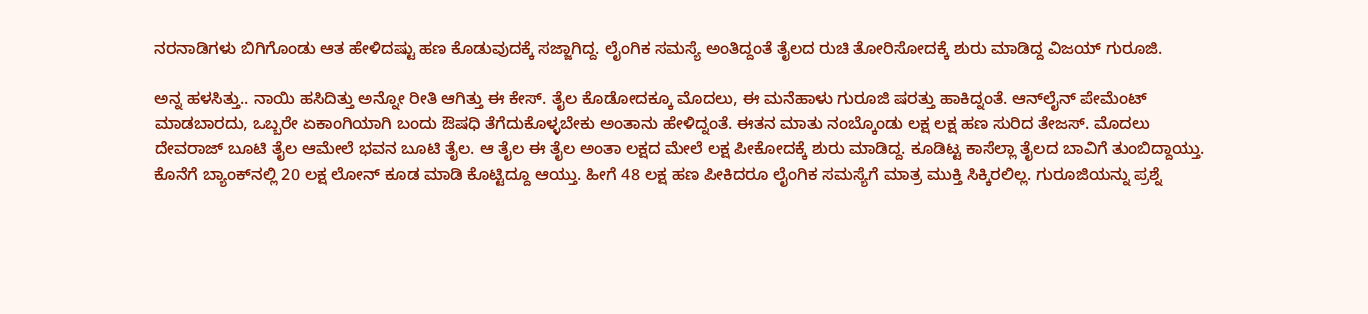ನರನಾಡಿಗಳು ಬಿಗಿಗೊಂಡು ಆತ ಹೇಳಿದಷ್ಟು ಹಣ ಕೊಡುವುದಕ್ಕೆ ಸಜ್ಜಾಗಿದ್ದ. ಲೈಂಗಿಕ ಸಮಸ್ಯೆ ಅಂತಿದ್ದಂತೆ ತೈಲದ ರುಚಿ ತೋರಿಸೋದಕ್ಕೆ ಶುರು ಮಾಡಿದ್ದ ವಿಜಯ್‌ ಗುರೂಜಿ.

ಅನ್ನ ಹಳಸಿತ್ತು.. ನಾಯಿ ಹಸಿದಿತ್ತು ಅನ್ನೋ ರೀತಿ ಆಗಿತ್ತು ಈ ಕೇಸ್‌. ತೈಲ ಕೊಡೋದಕ್ಕೂ ಮೊದಲು, ಈ ಮನೆಹಾಳು ಗುರೂಜಿ ಷರತ್ತು ಹಾಕಿದ್ನಂತೆ. ಆನ್‌ಲೈನ್ ಪೇಮೆಂಟ್ ಮಾಡಬಾರದು, ಒಬ್ಬರೇ ಏಕಾಂಗಿಯಾಗಿ ಬಂದು ಔಷಧಿ ತೆಗೆದುಕೊಳ್ಳಬೇಕು ಅಂತಾನು ಹೇಳಿದ್ನಂತೆ. ಈತನ ಮಾತು ನಂಬ್ಕೊಂಡು ಲಕ್ಷ ಲಕ್ಷ ಹಣ ಸುರಿದ ತೇಜಸ್‌. ಮೊದಲು ದೇವರಾಜ್ ಬೂಟಿ ತೈಲ ಆಮೇಲೆ ಭವನ ಬೂಟಿ ತೈಲ. ಆ ತೈಲ ಈ ತೈಲ ಅಂತಾ ಲಕ್ಷದ ಮೇಲೆ ಲಕ್ಷ ಪೀಕೋದಕ್ಕೆ ಶುರು ಮಾಡಿದ್ದ. ಕೂಡಿಟ್ಟ ಕಾಸೆಲ್ಲಾ ತೈಲದ ಬಾವಿಗೆ ತುಂಬಿದ್ದಾಯ್ತು. ಕೊನೆಗೆ ಬ್ಯಾಂಕ್‌‌ನಲ್ಲಿ 20 ಲಕ್ಷ ಲೋನ್ ಕೂಡ ಮಾಡಿ ಕೊಟ್ಟಿದ್ದೂ ಆಯ್ತು. ಹೀಗೆ 48 ಲಕ್ಷ ಹಣ ಪೀಕಿದರೂ ಲೈಂಗಿಕ ಸಮಸ್ಯೆಗೆ ಮಾತ್ರ ಮುಕ್ತಿ ಸಿಕ್ಕಿರಲಿಲ್ಲ. ಗುರೂಜಿಯನ್ನು ಪ್ರಶ್ನೆ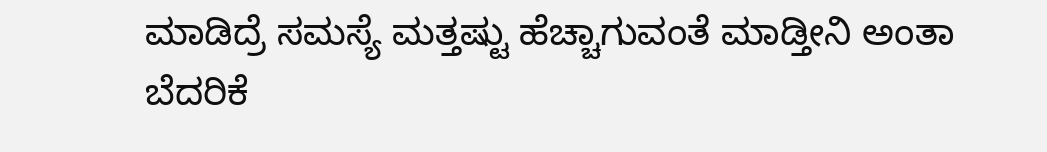ಮಾಡಿದ್ರೆ ಸಮಸ್ಯೆ ಮತ್ತಷ್ಟು ಹೆಚ್ಚಾಗುವಂತೆ ಮಾಡ್ತೀನಿ ಅಂತಾ ಬೆದರಿಕೆ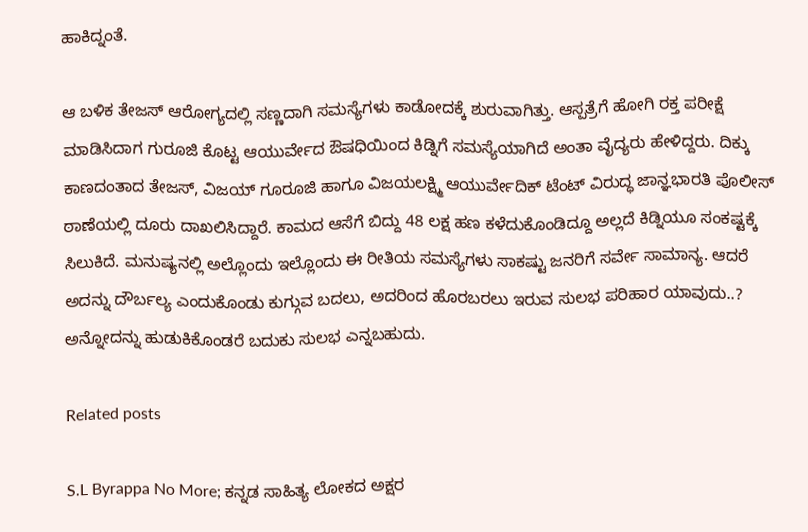ಹಾಕಿದ್ನಂತೆ.

ಆ ಬಳಿಕ ತೇಜಸ್‌ ಆರೋಗ್ಯದಲ್ಲಿ ಸಣ್ಣದಾಗಿ ಸಮಸ್ಯೆಗಳು ಕಾಡೋದಕ್ಕೆ ಶುರುವಾಗಿತ್ತು. ಆಸ್ಪತ್ರೆಗೆ ಹೋಗಿ ರಕ್ತ ಪರೀಕ್ಷೆ ಮಾಡಿಸಿದಾಗ ಗುರೂಜಿ ಕೊಟ್ಟ ಆಯುರ್ವೇದ ಔಷಧಿಯಿಂದ ಕಿಡ್ನಿಗೆ ಸಮಸ್ಯೆಯಾಗಿದೆ ಅಂತಾ ವೈದ್ಯರು ಹೇಳಿದ್ದರು. ದಿಕ್ಕು ಕಾಣದಂತಾದ ತೇಜಸ್‌, ವಿಜಯ್ ಗೂರೂಜಿ ಹಾಗೂ ವಿಜಯಲಕ್ಷ್ಮಿ ಆಯುರ್ವೇದಿಕ್ ಟೆಂಟ್‌‌ ವಿರುದ್ಧ ಜಾನ್ಞಭಾರತಿ ಪೊಲೀಸ್ ಠಾಣೆಯಲ್ಲಿ ದೂರು ದಾಖಲಿಸಿದ್ದಾರೆ. ಕಾಮದ ಆಸೆಗೆ ಬಿದ್ದು 48 ಲಕ್ಷ ಹಣ ಕಳೆದುಕೊಂಡಿದ್ದೂ ಅಲ್ಲದೆ ಕಿಡ್ನಿಯೂ ಸಂಕಷ್ಟಕ್ಕೆ ಸಿಲುಕಿದೆ. ಮನುಷ್ಯನಲ್ಲಿ ಅಲ್ಲೊಂದು ಇಲ್ಲೊಂದು ಈ ರೀತಿಯ ಸಮಸ್ಯೆಗಳು ಸಾಕಷ್ಟು ಜನರಿಗೆ ಸರ್ವೇ ಸಾಮಾನ್ಯ. ಆದರೆ ಅದನ್ನು ದೌರ್ಬಲ್ಯ ಎಂದುಕೊಂಡು ಕುಗ್ಗುವ ಬದಲು, ಅದರಿಂದ ಹೊರಬರಲು ಇರುವ ಸುಲಭ ಪರಿಹಾರ ಯಾವುದು..? ಅನ್ನೋದನ್ನು ಹುಡುಕಿಕೊಂಡರೆ ಬದುಕು ಸುಲಭ ಎನ್ನಬಹುದು.

Related posts

S.L Byrappa No More; ಕನ್ನಡ ಸಾಹಿತ್ಯ ಲೋಕದ ಅಕ್ಷರ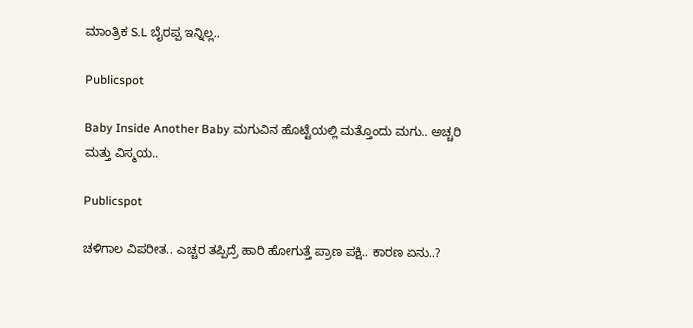ಮಾಂತ್ರಿಕ S.L ಬೈರಪ್ಪ ಇನ್ನಿಲ್ಲ..

Publicspot

Baby Inside Another Baby ಮಗುವಿನ ಹೊಟ್ಟೆಯಲ್ಲಿ ಮತ್ತೊಂದು ಮಗು.. ಅಚ್ಚರಿ ಮತ್ತು ವಿಸ್ಮಯ..

Publicspot

ಚಳಿಗಾಲ ವಿಪರೀತ.. ಎಚ್ಚರ ತಪ್ಪಿದ್ರೆ ಹಾರಿ ಹೋಗುತ್ತೆ ಪ್ರಾಣ ಪಕ್ಷಿ.. ಕಾರಣ ಏನು..?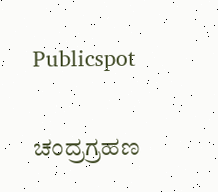Publicspot

ಚಂದ್ರಗ್ರಹಣ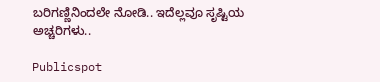ಬರಿಗಣ್ಣಿನಿಂದಲೇ ನೋಡಿ.. ಇದೆಲ್ಲವೂ ಸೃಷ್ಟಿಯ ಅಚ್ಚರಿಗಳು..

Publicspot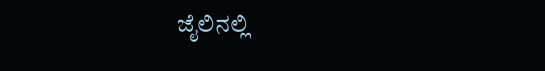ಜೈಲಿನಲ್ಲಿ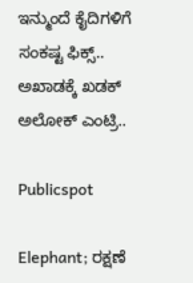ಇನ್ಮುಂದೆ ಕೈದಿಗಳಿಗೆ ಸಂಕಷ್ಟ ಫಿಕ್ಸ್.. ಅಖಾಡಕ್ಕೆ ಖಡಕ್ ಅಲೋಕ್ ಎಂಟ್ರಿ..

Publicspot

Elephant; ರಕ್ಷಣೆ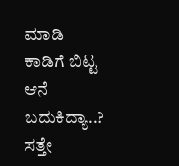ಮಾಡಿ ಕಾಡಿಗೆ ಬಿಟ್ಟ ಆನೆ ಬದುಕಿದ್ಯಾ..? ಸತ್ತೇ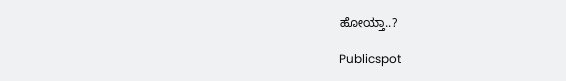ಹೋಯ್ತಾ..?

Publicspot